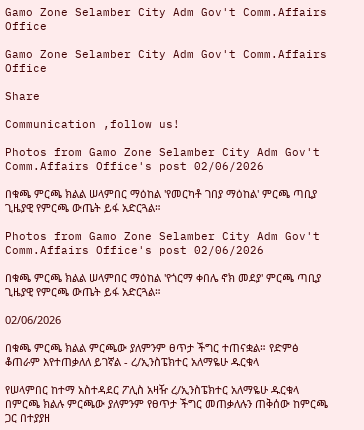Gamo Zone Selamber City Adm Gov't Comm.Affairs Office

Gamo Zone Selamber City Adm Gov't Comm.Affairs Office

Share

Communication ,follow us!

Photos from Gamo Zone Selamber City Adm Gov't Comm.Affairs Office's post 02/06/2026

በቁጫ ምርጫ ክልል ሠላምበር ማዕከል 'የመርካቶ ገበያ ማዕከል' ምርጫ ጣቢያ ጊዜያዊ የምርጫ ውጤት ይፋ አድርጓል።

Photos from Gamo Zone Selamber City Adm Gov't Comm.Affairs Office's post 02/06/2026

በቁጫ ምርጫ ክልል ሠላምበር ማዕከል 'የጎርማ ቀበሌ ኖክ መደያ' ምርጫ ጣቢያ ጊዜያዊ የምርጫ ውጤት ይፋ አድርጓል።

02/06/2026

በቁጫ ምርጫ ክልል ምርጫው ያለምንም ፀጥታ ችግር ተጠናቋል። የድምፅ ቆጠራም እየተጠቃለለ ይገኛል - ረ/ኢንስፔክተር አለማዬሁ ዱርቁላ

የሠላምበር ከተማ አስተዳደር ፖሊስ አዛዥ ረ/ኢንስፔክተር አለማዬሁ ዱርቁላ በምርጫ ክልሉ ምርጫው ያለምንም የፀጥታ ችግር መጠቃለሉን ጠቅሰው ከምርጫ ጋር በተያያዘ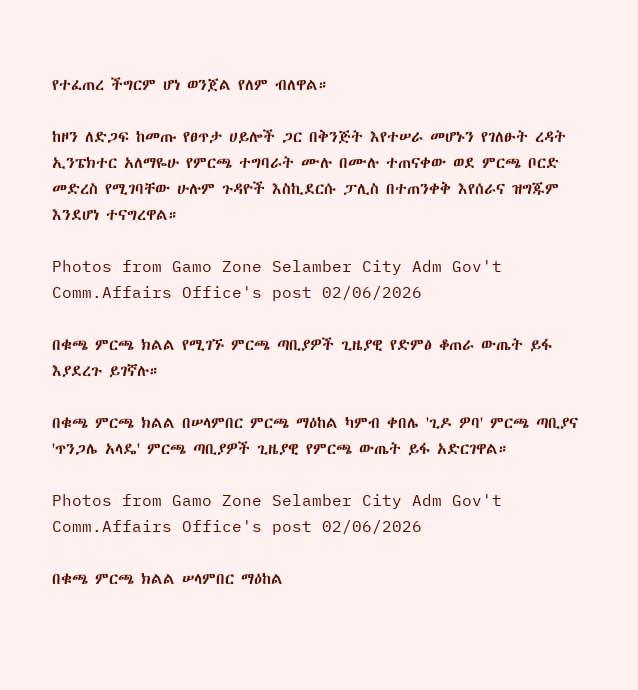የተፈጠረ ችግርም ሆነ ወንጀል የለም ብለዋል።

ከዞን ለድጋፍ ከመጡ የፀጥታ ሀይሎች ጋር በቅንጅት እየተሠራ መሆኑን የገለፁት ረዳት ኢንፔክተር አለማዬሁ የምርጫ ተግባራት ሙሉ በሙሉ ተጠናቀው ወደ ምርጫ ቦርድ መድረስ የሚገባቸው ሁሉም ጉዳዮች እስኪደርሱ ፓሊስ በተጠንቀቅ እየሰራና ዝግጁም እንደሆነ ተናግረዋል።

Photos from Gamo Zone Selamber City Adm Gov't Comm.Affairs Office's post 02/06/2026

በቁጫ ምርጫ ክልል የሚገኙ ምርጫ ጣቢያዎች ጊዜያዊ የድምፅ ቆጠራ ውጤት ይፋ እያደረጉ ይገኛሉ።

በቁጫ ምርጫ ክልል በሠላምበር ምርጫ ማዕከል ካምብ ቀበሌ 'ጊዶ ዎባ' ምርጫ ጣቢያና 'ጥንጋሌ አላዴ' ምርጫ ጣቢያዎች ጊዜያዊ የምርጫ ውጤት ይፋ አድርገዋል።

Photos from Gamo Zone Selamber City Adm Gov't Comm.Affairs Office's post 02/06/2026

በቁጫ ምርጫ ክልል ሠላምበር ማዕከል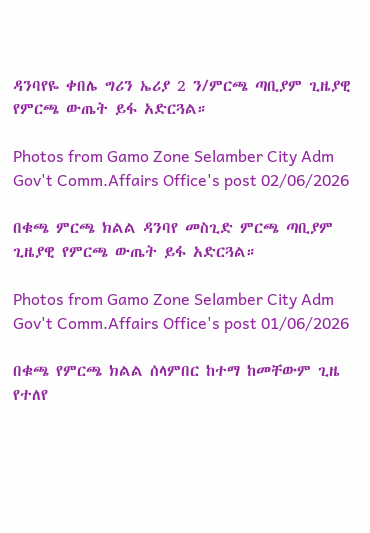ዳንባየዬ ቀበሌ ግሪን ኤሪያ 2 ን/ምርጫ ጣቢያም ጊዜያዊ የምርጫ ውጤት ይፋ አድርጓል።

Photos from Gamo Zone Selamber City Adm Gov't Comm.Affairs Office's post 02/06/2026

በቁጫ ምርጫ ክልል ዳንባየ መስጊድ ምርጫ ጣቢያም ጊዜያዊ የምርጫ ውጤት ይፋ አድርጓል።

Photos from Gamo Zone Selamber City Adm Gov't Comm.Affairs Office's post 01/06/2026

በቁጫ የምርጫ ክልል ሰላምበር ከተማ ከመቸውም ጊዜ የተለየ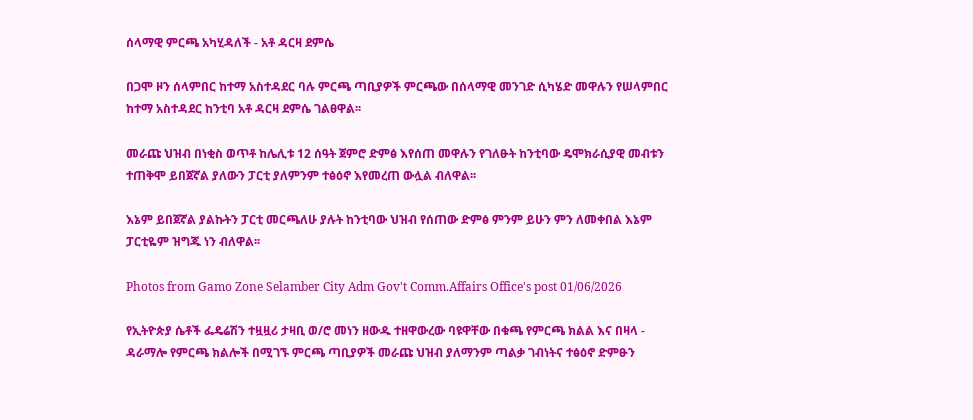ሰላማዊ ምርጫ አካሂዳለች - አቶ ዳርዛ ደምሴ

በጋሞ ዞን ሰላምበር ከተማ አስተዳደር ባሉ ምርጫ ጣቢያዎች ምርጫው በሰላማዊ መንገድ ሲካሄድ መዋሉን የሠላምበር ከተማ አስተዳደር ከንቲባ አቶ ዳርዛ ደምሴ ገልፀዋል፡፡

መራጩ ህዝብ በነቂስ ወጥቶ ከሌሊቱ 12 ሰዓት ጀምሮ ድምፅ እየሰጠ መዋሉን የገለፁት ከንቲባው ዴሞክራሲያዊ መብቱን ተጠቅሞ ይበጀኛል ያለውን ፓርቲ ያለምንም ተፅዕኖ እየመረጠ ውሏል ብለዋል፡፡

እኔም ይበጀኛል ያልኩትን ፓርቲ መርጫለሁ ያሉት ከንቲባው ህዝብ የሰጠው ድምፅ ምንም ይሁን ምን ለመቀበል እኔም ፓርቲዬም ዝግጁ ነን ብለዋል፡፡

Photos from Gamo Zone Selamber City Adm Gov't Comm.Affairs Office's post 01/06/2026

የኢትዮጵያ ሴቶች ፌዴሬሽን ተዟዟሪ ታዛቢ ወ/ሮ መነን ዘውዱ ተዘዋውረው ባዩዋቸው በቁጫ የምርጫ ክልል እና በዛላ - ዳራማሎ የምርጫ ክልሎች በሚገኙ ምርጫ ጣቢያዎች መራጩ ህዝብ ያለማንም ጣልቃ ገብነትና ተፅዕኖ ድምፁን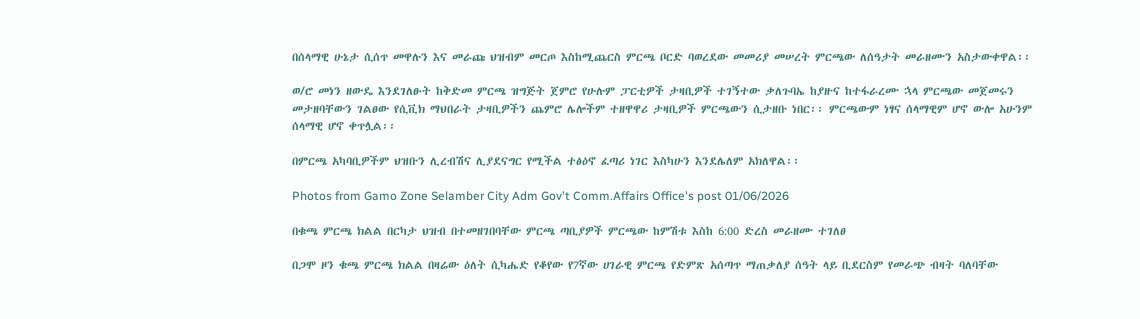በሰላማዊ ሁኔታ ሲሰጥ መዋሉን እና መራጩ ህዝብም መርጦ እስከሚጨርስ ምርጫ ቦርድ ባወረደው መመሪያ መሠረት ምርጫው ለሰዓታት መራዘሙን አስታውቀዋል፡፡

ወ/ሮ መነን ዘውዴ እንደገለፁት ከቅድመ ምርጫ ዝግጅት ጀምሮ የሁሉም ፓርቲዎች ታዛቢዎች ተገኝተው ቃለጉባኤ ከያዙና ከተፋራረሙ ኋላ ምርጫው መጀመሩን መታዘባቸውን ገልፀው የሲቪክ ማህበራት ታዛቢዎችን ጨምሮ ሌሎችም ተዘዋዋሪ ታዛቢዎች ምርጫውን ሲታዘቡ ነበር፡፡ ምርጫውም ነፃና ሰላማዊም ሆኖ ውሎ አሁንም ሰላማዊ ሆኖ ቀጥሏል፡፡

በምርጫ አካባቢዎችም ህዝቡን ሊረብሽና ሊያደናግር የሚችል ተፅዕኖ ፈጣሪ ነገር እስካሁን እንደሌለም አክለዋል፡፡

Photos from Gamo Zone Selamber City Adm Gov't Comm.Affairs Office's post 01/06/2026

በቁጫ ምርጫ ክልል በርካታ ህዝብ በተመዘገበባቸው ምርጫ ጣቢያዎች ምርጫው ከምሽቱ እስከ 6:00 ድረስ መራዘሙ ተገለፀ

በጋሞ ዞን ቁጫ ምርጫ ክልል በዛሬው ዕለት ሲካሔድ የቆየው የ7ኛው ሀገራዊ ምርጫ የድምጽ አሰጣጥ ማጠቃለያ ሰዓት ላይ ቢደርስም የመራጭ ብዛት ባለባቸው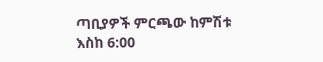ጣቢያዎች ምርጫው ከምሽቱ እስከ 6:00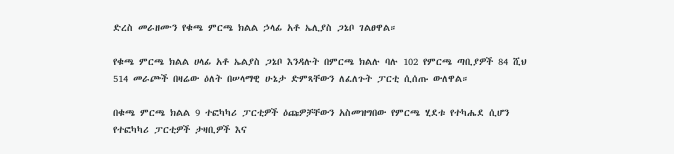ድረስ መራዘሙን የቁጫ ምርጫ ክልል ኃላፊ አቶ ኤሊያስ ጋኔቦ ገልፀዋል።

የቁጫ ምርጫ ክልል ሀላፊ አቶ ኤልያስ ጋኔቦ እንዳሉት በምርጫ ክልሉ ባሉ 102 የምርጫ ጣቢያዎች 84 ሺህ 514 መራጮች በዛሬው ዕለት በሠላማዊ ሁኔታ ድምጻቸውን ለፈለጉት ፓርቲ ሲሰጡ ውለዋል።

በቁጫ ምርጫ ክልል 9 ተፎካካሪ ፓርቲዎች ዕጩዎቻቸውን አስመዝግበው የምርጫ ሂደቱ የተካሔደ ሲሆን የተፎካካሪ ፓርቲዎች ታዛቢዎች እና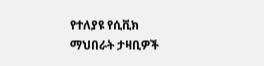የተለያዩ የሲቪክ ማህበራት ታዛቢዎች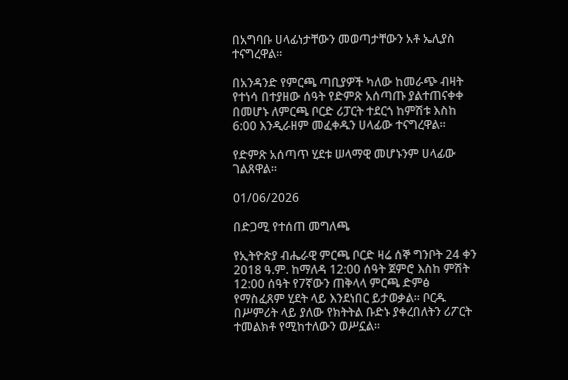በአግባቡ ሀላፊነታቸውን መወጣታቸውን አቶ ኤሊያስ ተናግረዋል።

በአንዳንድ የምርጫ ጣቢያዎች ካለው ከመራጭ ብዛት የተነሳ በተያዘው ሰዓት የድምጽ አሰጣጡ ያልተጠናቀቀ በመሆኑ ለምርጫ ቦርድ ሪፓርት ተደርጎ ከምሽቱ እስከ 6:00 እንዲራዘም መፈቀዱን ሀላፊው ተናግረዋል።

የድምጽ አሰጣጥ ሂደቱ ሠላማዊ መሆኑንም ሀላፊው ገልጸዋል።

01/06/2026

በድጋሚ የተሰጠ መግለጫ

የኢትዮጵያ ብሔራዊ ምርጫ ቦርድ ዛሬ ሰኞ ግንቦት 24 ቀን 2018 ዓ.ም. ከማለዳ 12:00 ሰዓት ጀምሮ እስከ ምሽት 12:00 ሰዓት የ7ኛውን ጠቅላላ ምርጫ ድምፅ የማስፈጸም ሂደት ላይ እንደነበር ይታወቃል። ቦርዱ በሥምሪት ላይ ያለው የክትትል ቡድኑ ያቀረበለትን ሪፖርት ተመልክቶ የሚከተለውን ወሥኗል።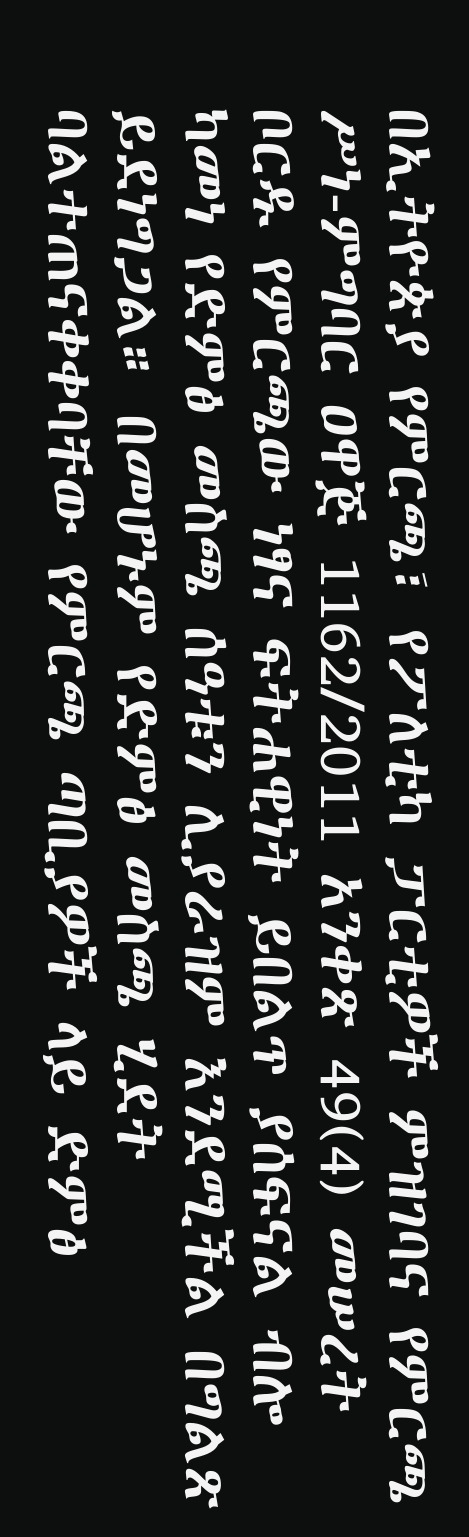በኢትዮጵያ የምርጫ፣ የፖለቲካ ፓርቲዎች ምዝገባና የምርጫ ሥነ-ምግባር ዐዋጅ 1162/2011 አንቀጽ 49(4) መሠረት ቦርዱ የምርጫው ነፃና ፍትሐዊነት ይበልጥ ያሰፍናል ብሎ ካመነ የድምፅ መስጫ ሰዓቱን ሊያራዝም እንደሚችል በግልጽ ይደነግጋል። በመሆኑም የድምፅ መስጫ ሂደት ባልተጠናቀቀባቸው የምርጫ ጣቢያዎች ላይ ድምፅ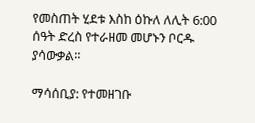የመስጠት ሂደቱ እስከ ዕኩለ ለሊት 6:00 ሰዓት ድረስ የተራዘመ መሆኑን ቦርዱ ያሳውቃል።

ማሳሰቢያ: የተመዘገቡ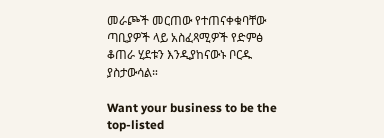መራጮች መርጠው የተጠናቀቁባቸው ጣቢያዎች ላይ አስፈጻሚዎች የድምፅ ቆጠራ ሂደቱን እንዲያከናውኑ ቦርዱ ያስታውሳል።

Want your business to be the top-listed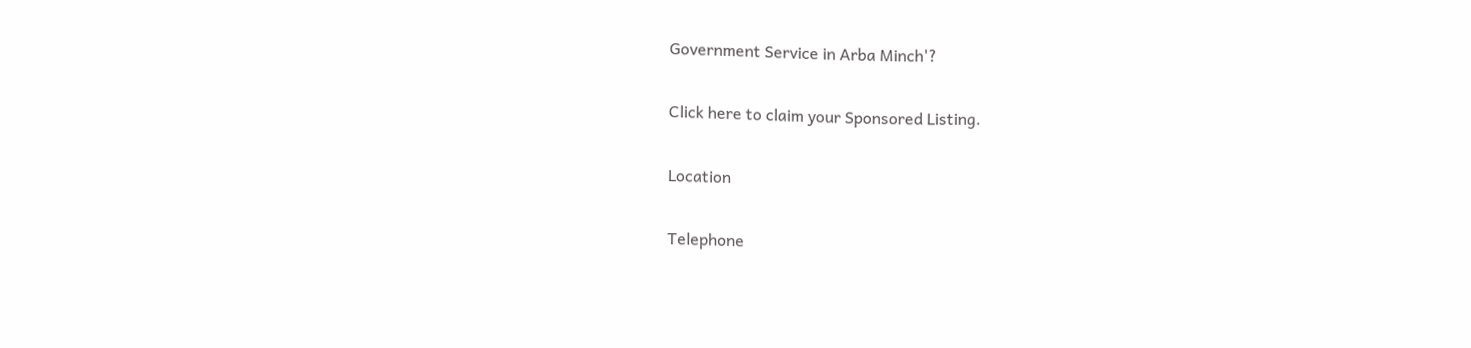Government Service in Arba Minch'?

Click here to claim your Sponsored Listing.

Location

Telephone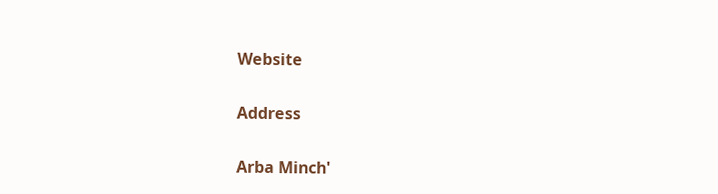Website

Address

Arba Minch'